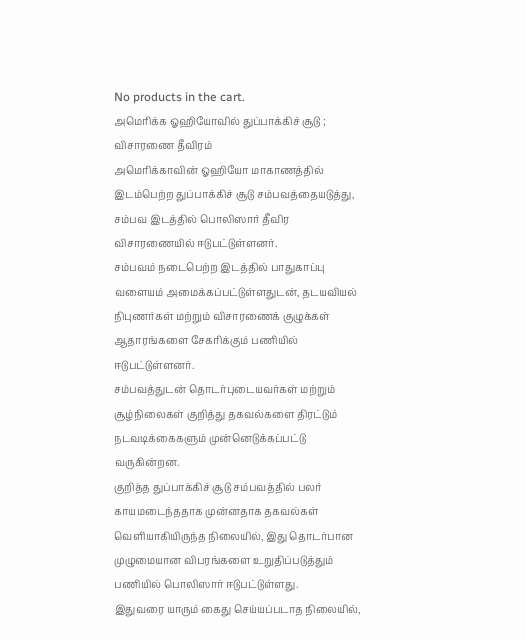No products in the cart.
அமெரிக்க ஓஹியோவில் துப்பாக்கிச் சூடு ; விசாரணை தீவிரம்
அமெரிக்காவின் ஓஹியோ மாகாணத்தில் இடம்பெற்ற துப்பாக்கிச் சூடு சம்பவத்தையடுத்து, சம்பவ இடத்தில் பொலிஸார் தீவிர விசாரணையில் ஈடுபட்டுள்ளனர்.
சம்பவம் நடைபெற்ற இடத்தில் பாதுகாப்பு வளையம் அமைக்கப்பட்டுள்ளதுடன், தடயவியல் நிபுணர்கள் மற்றும் விசாரணைக் குழுக்கள் ஆதாரங்களை சேகரிக்கும் பணியில் ஈடுபட்டுள்ளனர்.
சம்பவத்துடன் தொடர்புடையவர்கள் மற்றும் சூழ்நிலைகள் குறித்து தகவல்களை திரட்டும் நடவடிக்கைகளும் முன்னெடுக்கப்பட்டு வருகின்றன.
குறித்த துப்பாக்கிச் சூடு சம்பவத்தில் பலர் காயமடைந்ததாக முன்னதாக தகவல்கள் வெளியாகியிருந்த நிலையில், இது தொடர்பான முழுமையான விபரங்களை உறுதிப்படுத்தும் பணியில் பொலிஸார் ஈடுபட்டுள்ளது.
இதுவரை யாரும் கைது செய்யப்படாத நிலையில்,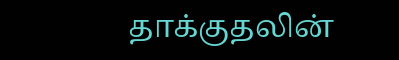தாக்குதலின்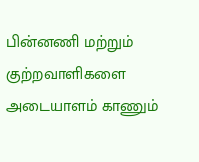பின்னணி மற்றும் குற்றவாளிகளை அடையாளம் காணும்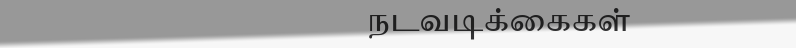நடவடிக்கைகள்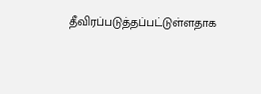தீவிரப்படுத்தப்பட்டுள்ளதாக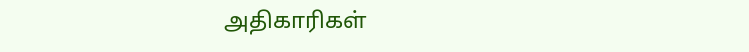அதிகாரிகள்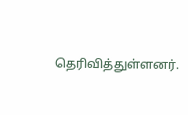தெரிவித்துள்ளனர்.